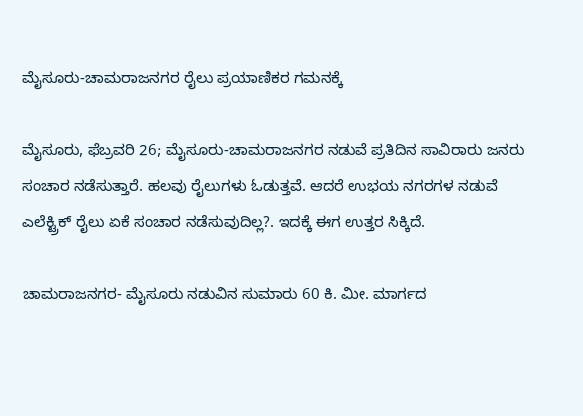ಮೈಸೂರು-ಚಾಮರಾಜನಗರ ರೈಲು ಪ್ರಯಾಣಿಕರ ಗಮನಕ್ಕೆ

ಮೈಸೂರು, ಫೆಬ್ರವರಿ 26; ಮೈಸೂರು-ಚಾಮರಾಜನಗರ ನಡುವೆ ಪ್ರತಿದಿನ ಸಾವಿರಾರು ಜನರು ಸಂಚಾರ ನಡೆಸುತ್ತಾರೆ. ಹಲವು ರೈಲುಗಳು ಓಡುತ್ತವೆ. ಆದರೆ ಉಭಯ ನಗರಗಳ ನಡುವೆ ಎಲೆಕ್ಟ್ರಿಕ್ ರೈಲು ಏಕೆ ಸಂಚಾರ ನಡೆಸುವುದಿಲ್ಲ?. ಇದಕ್ಕೆ ಈಗ ಉತ್ತರ ಸಿಕ್ಕಿದೆ.

ಚಾಮರಾಜನಗರ- ಮೈಸೂರು ನಡುವಿನ ಸುಮಾರು 60 ಕಿ. ಮೀ. ಮಾರ್ಗದ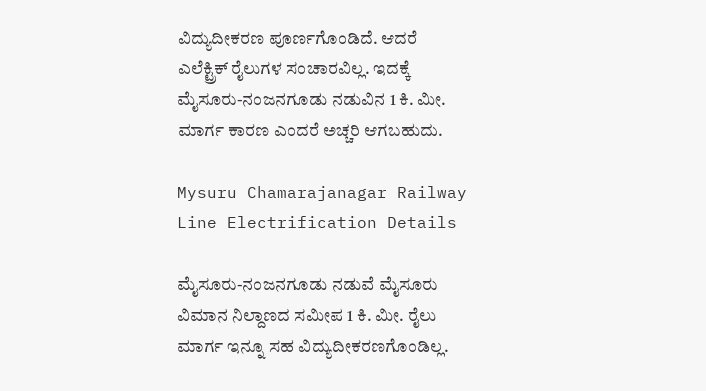ವಿದ್ಯುದೀಕರಣ ಪೂರ್ಣಗೊಂಡಿದೆ. ಆದರೆ ಎಲೆಕ್ಟ್ರಿಕ್ ರೈಲುಗಳ ಸಂಚಾರವಿಲ್ಲ. ಇದಕ್ಕೆ ಮೈಸೂರು-ನಂಜನಗೂಡು ನಡುವಿನ 1 ಕಿ. ಮೀ. ಮಾರ್ಗ ಕಾರಣ ಎಂದರೆ ಅಚ್ಚರಿ ಆಗಬಹುದು.

Mysuru Chamarajanagar Railway Line Electrification Details

ಮೈಸೂರು-ನಂಜನಗೂಡು ನಡುವೆ ಮೈಸೂರು ವಿಮಾನ ನಿಲ್ದಾಣದ ಸಮೀಪ 1 ಕಿ. ಮೀ. ರೈಲು ಮಾರ್ಗ ಇನ್ನೂ ಸಹ ವಿದ್ಯುದೀಕರಣಗೊಂಡಿಲ್ಲ.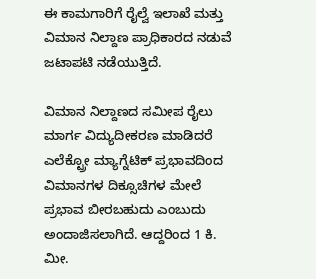ಈ ಕಾಮಗಾರಿಗೆ ರೈಲ್ವೆ ಇಲಾಖೆ ಮತ್ತು ವಿಮಾನ ನಿಲ್ದಾಣ ಪ್ರಾಧಿಕಾರದ ನಡುವೆ ಜಟಾಪಟಿ ನಡೆಯುತ್ತಿದೆ.

ವಿಮಾನ ನಿಲ್ದಾಣದ ಸಮೀಪ ರೈಲು ಮಾರ್ಗ ವಿದ್ಯುದೀಕರಣ ಮಾಡಿದರೆ ಎಲೆಕ್ಟ್ರೋ ಮ್ಯಾಗ್ನೆಟಿಕ್ ಪ್ರಭಾವದಿಂದ ವಿಮಾನಗಳ ದಿಕ್ಸೂಚಿಗಳ ಮೇಲೆ ಪ್ರಭಾವ ಬೀರಬಹುದು ಎಂಬುದು ಅಂದಾಜಿಸಲಾಗಿದೆ. ಆದ್ದರಿಂದ 1 ಕಿ. ಮೀ.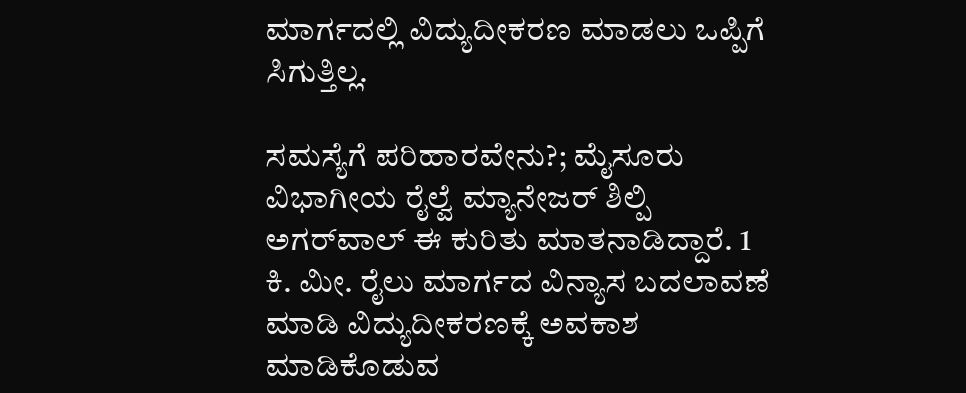ಮಾರ್ಗದಲ್ಲಿ ವಿದ್ಯುದೀಕರಣ ಮಾಡಲು ಒಪ್ಪಿಗೆ ಸಿಗುತ್ತಿಲ್ಲ.

ಸಮಸ್ಯೆಗೆ ಪರಿಹಾರವೇನು?; ಮೈಸೂರು ವಿಭಾಗೀಯ ರೈಲ್ವೆ ಮ್ಯಾನೇಜರ್ ಶಿಲ್ಪಿ ಅಗರ್‌ವಾಲ್ ಈ ಕುರಿತು ಮಾತನಾಡಿದ್ದಾರೆ. 1 ಕಿ. ಮೀ. ರೈಲು ಮಾರ್ಗದ ವಿನ್ಯಾಸ ಬದಲಾವಣೆ ಮಾಡಿ ವಿದ್ಯುದೀಕರಣಕ್ಕೆ ಅವಕಾಶ ಮಾಡಿಕೊಡುವ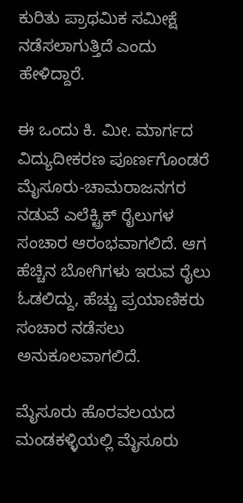ಕುರಿತು ಪ್ರಾಥಮಿಕ ಸಮೀಕ್ಷೆ ನಡೆಸಲಾಗುತ್ತಿದೆ ಎಂದು ಹೇಳಿದ್ದಾರೆ.

ಈ ಒಂದು ಕಿ. ಮೀ. ಮಾರ್ಗದ ವಿದ್ಯುದೀಕರಣ ಪೂರ್ಣಗೊಂಡರೆ ಮೈಸೂರು-ಚಾಮರಾಜನಗರ ನಡುವೆ ಎಲೆಕ್ಟ್ರಿಕ್ ರೈಲುಗಳ ಸಂಚಾರ ಆರಂಭವಾಗಲಿದೆ. ಆಗ ಹೆಚ್ಚಿನ ಬೋಗಿಗಳು ಇರುವ ರೈಲು ಓಡಲಿದ್ದು, ಹೆಚ್ಚು ಪ್ರಯಾಣಿಕರು ಸಂಚಾರ ನಡೆಸಲು ಅನುಕೂಲವಾಗಲಿದೆ.

ಮೈಸೂರು ಹೊರವಲಯದ ಮಂಡಕಳ್ಳಿಯಲ್ಲಿ ಮೈಸೂರು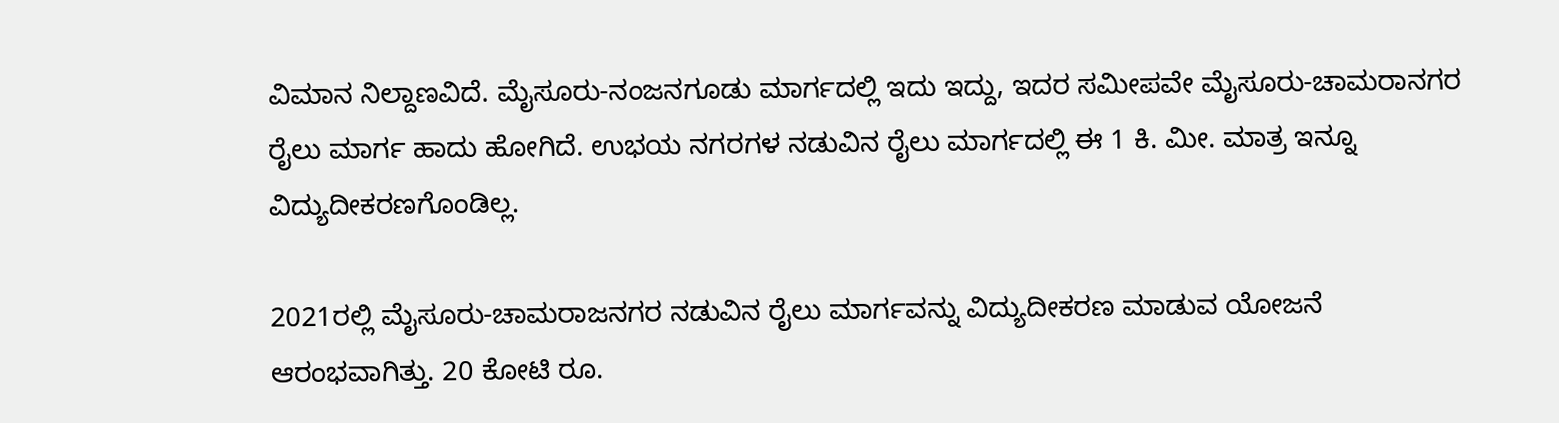ವಿಮಾನ ನಿಲ್ದಾಣವಿದೆ. ಮೈಸೂರು-ನಂಜನಗೂಡು ಮಾರ್ಗದಲ್ಲಿ ಇದು ಇದ್ದು, ಇದರ ಸಮೀಪವೇ ಮೈಸೂರು-ಚಾಮರಾನಗರ ರೈಲು ಮಾರ್ಗ ಹಾದು ಹೋಗಿದೆ. ಉಭಯ ನಗರಗಳ ನಡುವಿನ ರೈಲು ಮಾರ್ಗದಲ್ಲಿ ಈ 1 ಕಿ. ಮೀ. ಮಾತ್ರ ಇನ್ನೂ ವಿದ್ಯುದೀಕರಣಗೊಂಡಿಲ್ಲ.

2021ರಲ್ಲಿ ಮೈಸೂರು-ಚಾಮರಾಜನಗರ ನಡುವಿನ ರೈಲು ಮಾರ್ಗವನ್ನು ವಿದ್ಯುದೀಕರಣ ಮಾಡುವ ಯೋಜನೆ ಆರಂಭವಾಗಿತ್ತು. 20 ಕೋಟಿ ರೂ.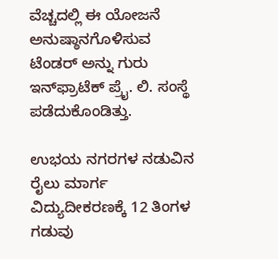ವೆಚ್ಚದಲ್ಲಿ ಈ ಯೋಜನೆ ಅನುಷ್ಠಾನಗೊಳಿಸುವ ಟೆಂಡರ್ ಅನ್ನು ಗುರು ಇನ್‌ಫ್ರಾಟೆಕ್ ಪ್ರೈ. ಲಿ. ಸಂಸ್ಥೆ ಪಡೆದುಕೊಂಡಿತ್ತು.

ಉಭಯ ನಗರಗಳ ನಡುವಿನ ರೈಲು ಮಾರ್ಗ ವಿದ್ಯುದೀಕರಣಕ್ಕೆ 12 ತಿಂಗಳ ಗಡುವು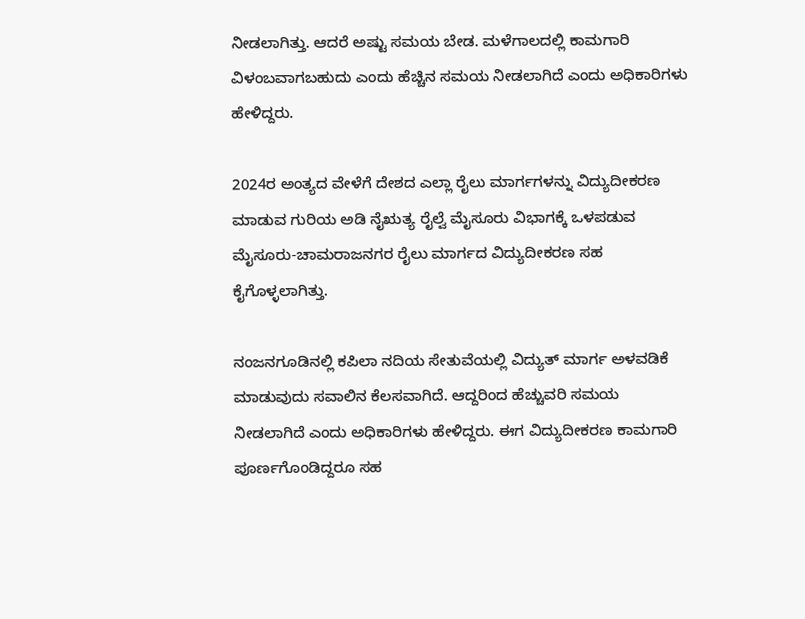ನೀಡಲಾಗಿತ್ತು. ಆದರೆ ಅಷ್ಟು ಸಮಯ ಬೇಡ. ಮಳೆಗಾಲದಲ್ಲಿ ಕಾಮಗಾರಿ ವಿಳಂಬವಾಗಬಹುದು ಎಂದು ಹೆಚ್ಚಿನ ಸಮಯ ನೀಡಲಾಗಿದೆ ಎಂದು ಅಧಿಕಾರಿಗಳು ಹೇಳಿದ್ದರು.

2024ರ ಅಂತ್ಯದ ವೇಳೆಗೆ ದೇಶದ ಎಲ್ಲಾ ರೈಲು ಮಾರ್ಗಗಳನ್ನು ವಿದ್ಯುದೀಕರಣ ಮಾಡುವ ಗುರಿಯ ಅಡಿ ನೈಋತ್ಯ ರೈಲ್ವೆ ಮೈಸೂರು ವಿಭಾಗಕ್ಕೆ ಒಳಪಡುವ ಮೈಸೂರು-ಚಾಮರಾಜನಗರ ರೈಲು ಮಾರ್ಗದ ವಿದ್ಯುದೀಕರಣ ಸಹ ಕೈಗೊಳ್ಳಲಾಗಿತ್ತು.

ನಂಜನಗೂಡಿನಲ್ಲಿ ಕಪಿಲಾ ನದಿಯ ಸೇತುವೆಯಲ್ಲಿ ವಿದ್ಯುತ್ ಮಾರ್ಗ ಅಳವಡಿಕೆ ಮಾಡುವುದು ಸವಾಲಿನ ಕೆಲಸವಾಗಿದೆ. ಆದ್ದರಿಂದ ಹೆಚ್ಚುವರಿ ಸಮಯ ನೀಡಲಾಗಿದೆ ಎಂದು ಅಧಿಕಾರಿಗಳು ಹೇಳಿದ್ದರು. ಈಗ ವಿದ್ಯುದೀಕರಣ ಕಾಮಗಾರಿ ಪೂರ್ಣಗೊಂಡಿದ್ದರೂ ಸಹ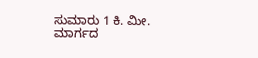ಸುಮಾರು 1 ಕಿ. ಮೀ. ಮಾರ್ಗದ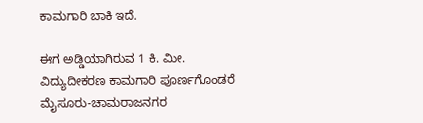ಕಾಮಗಾರಿ ಬಾಕಿ ಇದೆ.

ಈಗ ಅಡ್ಡಿಯಾಗಿರುವ 1 ಕಿ. ಮೀ. ವಿದ್ಯುದೀಕರಣ ಕಾಮಗಾರಿ ಪೂರ್ಣಗೊಂಡರೆ ಮೈಸೂರು-ಚಾಮರಾಜನಗರ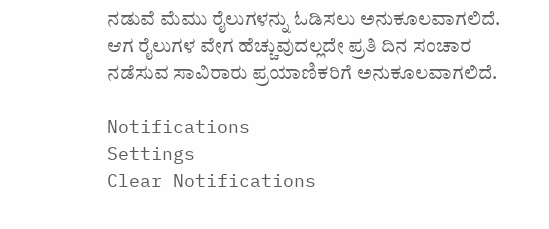ನಡುವೆ ಮೆಮು ರೈಲುಗಳನ್ನು ಓಡಿಸಲು ಅನುಕೂಲವಾಗಲಿದೆ. ಆಗ ರೈಲುಗಳ ವೇಗ ಹೆಚ್ಚುವುದಲ್ಲದೇ ಪ್ರತಿ ದಿನ ಸಂಚಾರ ನಡೆಸುವ ಸಾವಿರಾರು ಪ್ರಯಾಣಿಕರಿಗೆ ಅನುಕೂಲವಾಗಲಿದೆ.

Notifications
Settings
Clear Notifications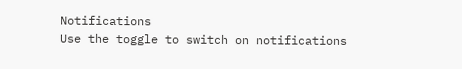Notifications
Use the toggle to switch on notifications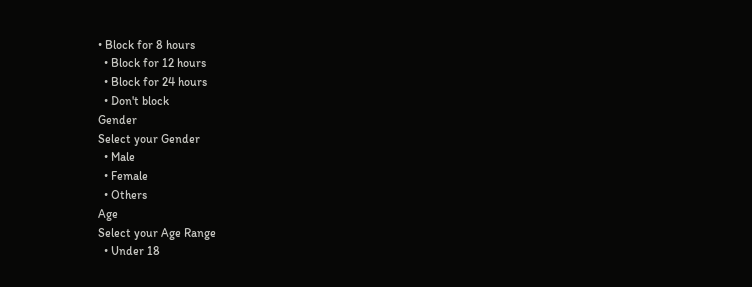• Block for 8 hours
  • Block for 12 hours
  • Block for 24 hours
  • Don't block
Gender
Select your Gender
  • Male
  • Female
  • Others
Age
Select your Age Range
  • Under 18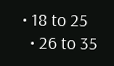• 18 to 25
  • 26 to 35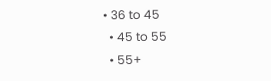• 36 to 45
  • 45 to 55
  • 55+